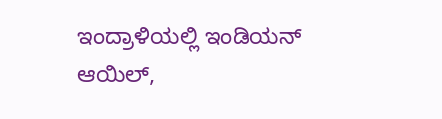ಇಂದ್ರಾಳಿಯಲ್ಲಿ ಇಂಡಿಯನ್ ಆಯಿಲ್,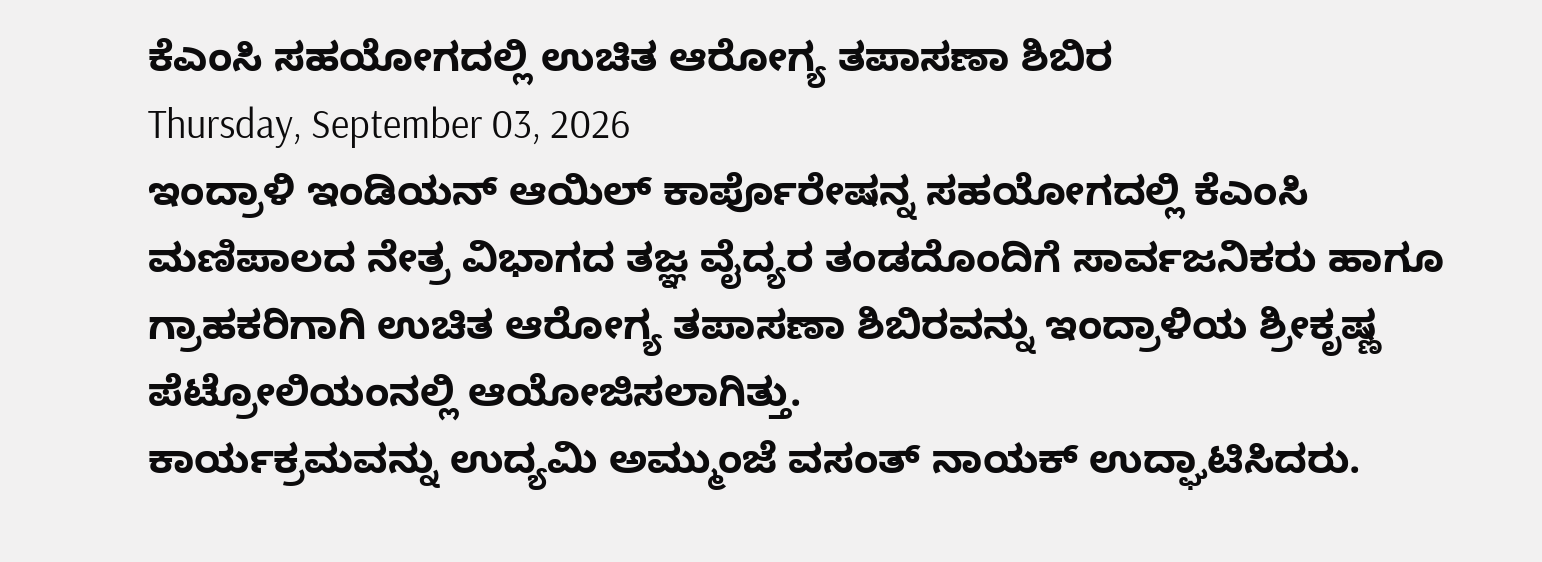ಕೆಎಂಸಿ ಸಹಯೋಗದಲ್ಲಿ ಉಚಿತ ಆರೋಗ್ಯ ತಪಾಸಣಾ ಶಿಬಿರ
Thursday, September 03, 2026
ಇಂದ್ರಾಳಿ ಇಂಡಿಯನ್ ಆಯಿಲ್ ಕಾರ್ಪೊರೇಷನ್ನ ಸಹಯೋಗದಲ್ಲಿ ಕೆಎಂಸಿ ಮಣಿಪಾಲದ ನೇತ್ರ ವಿಭಾಗದ ತಜ್ಞ ವೈದ್ಯರ ತಂಡದೊಂದಿಗೆ ಸಾರ್ವಜನಿಕರು ಹಾಗೂ ಗ್ರಾಹಕರಿಗಾಗಿ ಉಚಿತ ಆರೋಗ್ಯ ತಪಾಸಣಾ ಶಿಬಿರವನ್ನು ಇಂದ್ರಾಳಿಯ ಶ್ರೀಕೃಷ್ಣ ಪೆಟ್ರೋಲಿಯಂನಲ್ಲಿ ಆಯೋಜಿಸಲಾಗಿತ್ತು.
ಕಾರ್ಯಕ್ರಮವನ್ನು ಉದ್ಯಮಿ ಅಮ್ಮುಂಜೆ ವಸಂತ್ ನಾಯಕ್ ಉದ್ಘಾಟಿಸಿದರು.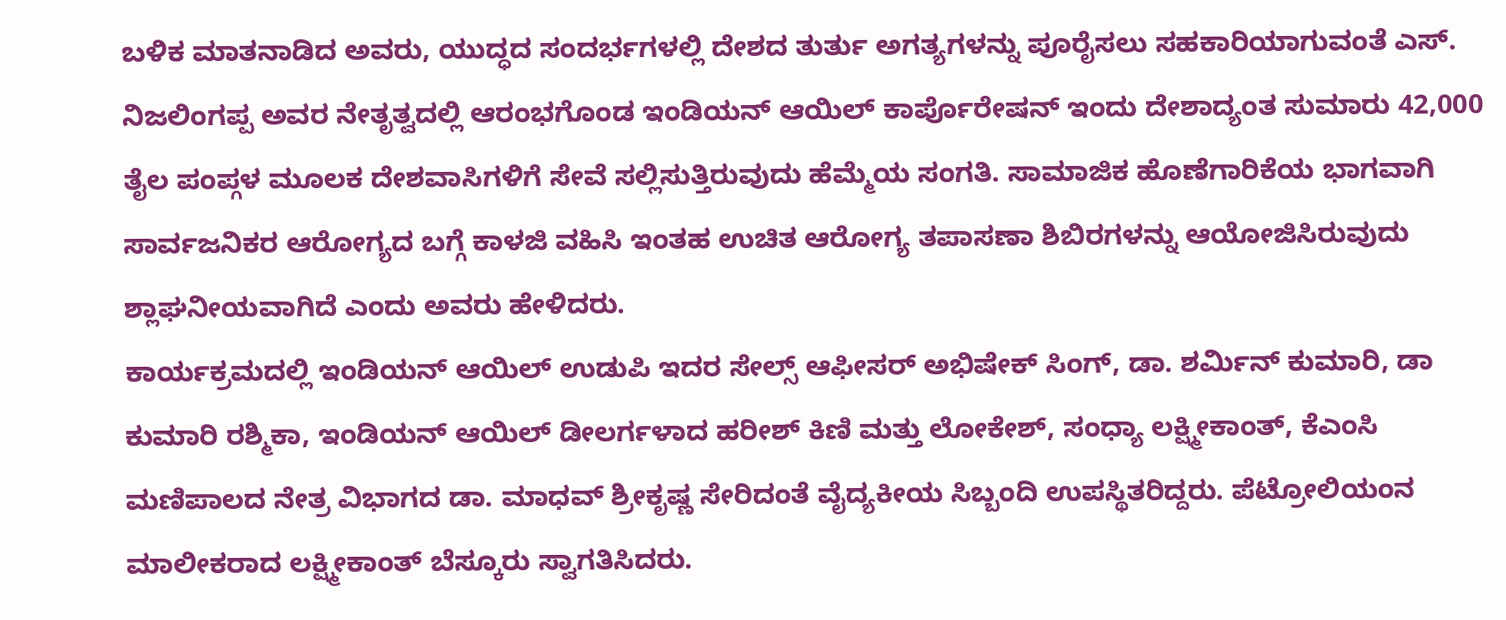ಬಳಿಕ ಮಾತನಾಡಿದ ಅವರು, ಯುದ್ಧದ ಸಂದರ್ಭಗಳಲ್ಲಿ ದೇಶದ ತುರ್ತು ಅಗತ್ಯಗಳನ್ನು ಪೂರೈಸಲು ಸಹಕಾರಿಯಾಗುವಂತೆ ಎಸ್. ನಿಜಲಿಂಗಪ್ಪ ಅವರ ನೇತೃತ್ವದಲ್ಲಿ ಆರಂಭಗೊಂಡ ಇಂಡಿಯನ್ ಆಯಿಲ್ ಕಾರ್ಪೊರೇಷನ್ ಇಂದು ದೇಶಾದ್ಯಂತ ಸುಮಾರು 42,000 ತೈಲ ಪಂಪ್ಗಳ ಮೂಲಕ ದೇಶವಾಸಿಗಳಿಗೆ ಸೇವೆ ಸಲ್ಲಿಸುತ್ತಿರುವುದು ಹೆಮ್ಮೆಯ ಸಂಗತಿ. ಸಾಮಾಜಿಕ ಹೊಣೆಗಾರಿಕೆಯ ಭಾಗವಾಗಿ ಸಾರ್ವಜನಿಕರ ಆರೋಗ್ಯದ ಬಗ್ಗೆ ಕಾಳಜಿ ವಹಿಸಿ ಇಂತಹ ಉಚಿತ ಆರೋಗ್ಯ ತಪಾಸಣಾ ಶಿಬಿರಗಳನ್ನು ಆಯೋಜಿಸಿರುವುದು ಶ್ಲಾಘನೀಯವಾಗಿದೆ ಎಂದು ಅವರು ಹೇಳಿದರು.
ಕಾರ್ಯಕ್ರಮದಲ್ಲಿ ಇಂಡಿಯನ್ ಆಯಿಲ್ ಉಡುಪಿ ಇದರ ಸೇಲ್ಸ್ ಆಫೀಸರ್ ಅಭಿಷೇಕ್ ಸಿಂಗ್, ಡಾ. ಶರ್ಮಿನ್ ಕುಮಾರಿ, ಡಾ ಕುಮಾರಿ ರಶ್ಮಿಕಾ, ಇಂಡಿಯನ್ ಆಯಿಲ್ ಡೀಲರ್ಗಳಾದ ಹರೀಶ್ ಕಿಣಿ ಮತ್ತು ಲೋಕೇಶ್, ಸಂಧ್ಯಾ ಲಕ್ಷ್ಮೀಕಾಂತ್, ಕೆಎಂಸಿ ಮಣಿಪಾಲದ ನೇತ್ರ ವಿಭಾಗದ ಡಾ. ಮಾಧವ್ ಶ್ರೀಕೃಷ್ಣ ಸೇರಿದಂತೆ ವೈದ್ಯಕೀಯ ಸಿಬ್ಬಂದಿ ಉಪಸ್ಥಿತರಿದ್ದರು. ಪೆಟ್ರೋಲಿಯಂನ ಮಾಲೀಕರಾದ ಲಕ್ಷ್ಮೀಕಾಂತ್ ಬೆಸ್ಕೂರು ಸ್ವಾಗತಿಸಿದರು.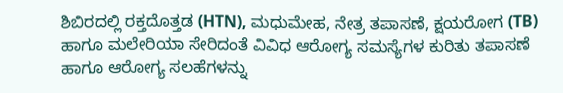ಶಿಬಿರದಲ್ಲಿ ರಕ್ತದೊತ್ತಡ (HTN), ಮಧುಮೇಹ, ನೇತ್ರ ತಪಾಸಣೆ, ಕ್ಷಯರೋಗ (TB) ಹಾಗೂ ಮಲೇರಿಯಾ ಸೇರಿದಂತೆ ವಿವಿಧ ಆರೋಗ್ಯ ಸಮಸ್ಯೆಗಳ ಕುರಿತು ತಪಾಸಣೆ ಹಾಗೂ ಆರೋಗ್ಯ ಸಲಹೆಗಳನ್ನು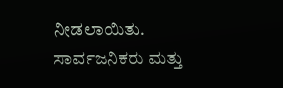ನೀಡಲಾಯಿತು. ಸಾರ್ವಜನಿಕರು ಮತ್ತು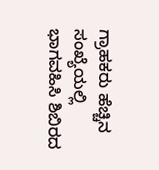ಗ್ರಾಹಕರು ಹೆಚ್ಚಿನ ಸಂಖ್ಯೆಯಲ್ಲಿ ಭಾಗವಹಿಸಿ ಶಿಬಿರದ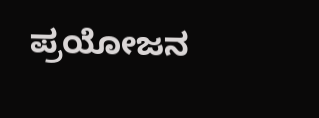ಪ್ರಯೋಜನ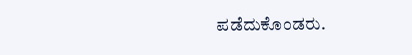ಪಡೆದುಕೊಂಡರು.